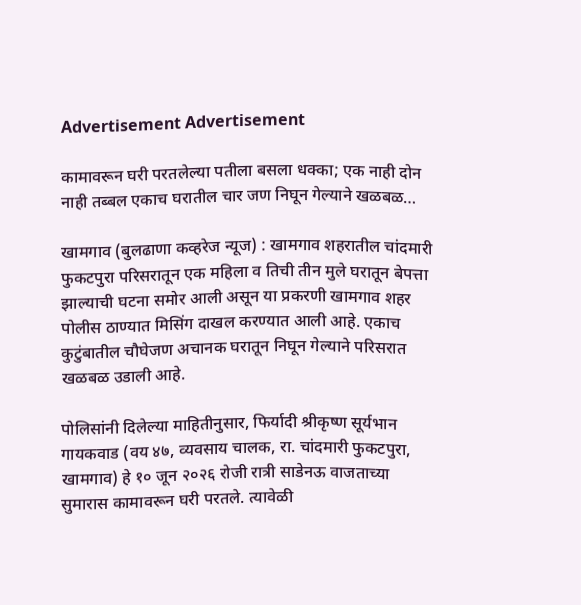Advertisement Advertisement

कामावरून घरी परतलेल्या पतीला बसला धक्का; एक नाही दोन नाही तब्बल एकाच घरातील चार जण निघून गेल्याने खळबळ…

खामगाव (बुलढाणा कव्हरेज न्यूज) : खामगाव शहरातील चांदमारी फुकटपुरा परिसरातून एक महिला व तिची तीन मुले घरातून बेपत्ता झाल्याची घटना समोर आली असून या प्रकरणी खामगाव शहर पोलीस ठाण्यात मिसिंग दाखल करण्यात आली आहे. एकाच कुटुंबातील चौघेजण अचानक घरातून निघून गेल्याने परिसरात खळबळ उडाली आहे.

पोलिसांनी दिलेल्या माहितीनुसार, फिर्यादी श्रीकृष्ण सूर्यभान गायकवाड (वय ४७, व्यवसाय चालक, रा. चांदमारी फुकटपुरा, खामगाव) हे १० जून २०२६ रोजी रात्री साडेनऊ वाजताच्या सुमारास कामावरून घरी परतले. त्यावेळी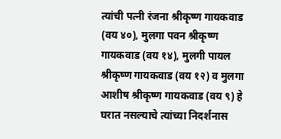त्यांची पत्नी रंजना श्रीकृष्ण गायकवाड (वय ४०), मुलगा पवन श्रीकृष्ण गायकवाड (वय १४), मुलगी पायल श्रीकृष्ण गायकवाड (वय १२) व मुलगा आशीष श्रीकृष्ण गायकवाड (वय ९) हे घरात नसल्याचे त्यांच्या निदर्शनास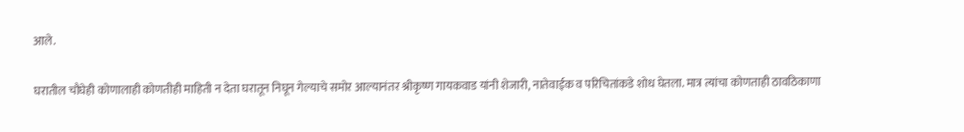आले.

घरातील चौघेही कोणालाही कोणतीही माहिती न देता घरातून निघून गेल्याचे समोर आल्यानंतर श्रीकृष्ण गायकवाड यांनी शेजारी, नातेवाईक व परिचितांकडे शोध घेतला. मात्र त्यांचा कोणताही ठावठिकाणा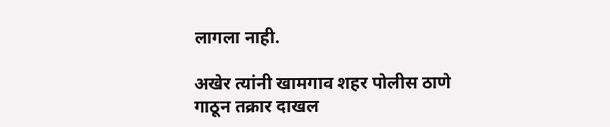लागला नाही.

अखेर त्यांनी खामगाव शहर पोलीस ठाणे गाठून तक्रार दाखल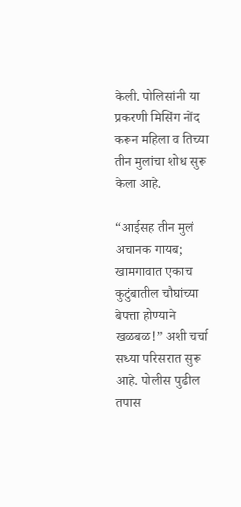केली. पोलिसांनी या प्रकरणी मिसिंग नोंद करून महिला व तिच्या तीन मुलांचा शोध सुरू केला आहे.

“आईसह तीन मुलं अचानक गायब; खामगावात एकाच कुटुंबातील चौघांच्या बेपत्ता होण्याने खळबळ!” अशी चर्चा सध्या परिसरात सुरू आहे. पोलीस पुढील तपास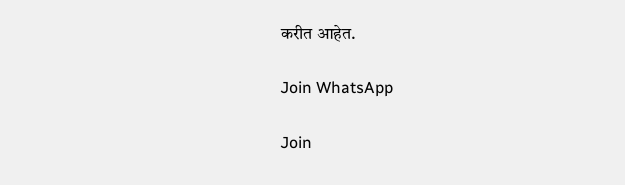करीत आहेत.

Join WhatsApp

Join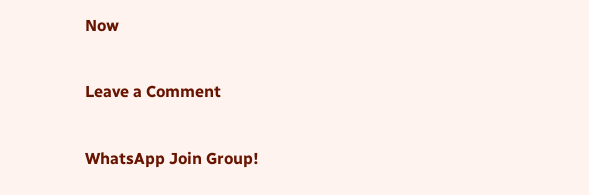Now

Leave a Comment

WhatsApp Join Group!